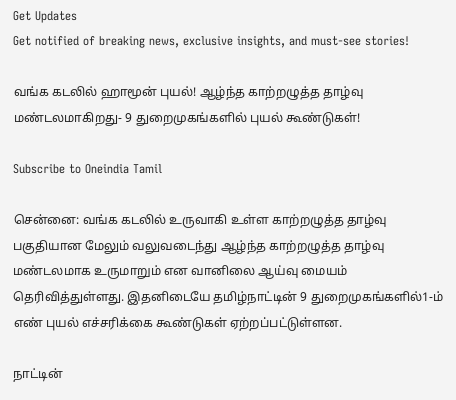Get Updates
Get notified of breaking news, exclusive insights, and must-see stories!

வங்க கடலில் ஹாமூன் புயல்! ஆழ்ந்த காற்றழுத்த தாழ்வு மண்டலமாகிறது- 9 துறைமுகங்களில் புயல் கூண்டுகள்!

Subscribe to Oneindia Tamil

சென்னை: வங்க கடலில் உருவாகி உள்ள காற்றழுத்த தாழ்வு பகுதியான மேலும் வலுவடைந்து ஆழ்ந்த காற்றழுத்த தாழ்வு மண்டலமாக உருமாறும் என வானிலை ஆய்வு மையம் தெரிவித்துள்ளது. இதனிடையே தமிழ்நாட்டின் 9 துறைமுகங்களில்1-ம் எண் புயல் எச்சரிக்கை கூண்டுகள் ஏற்றப்பட்டுள்ளன.

நாட்டின்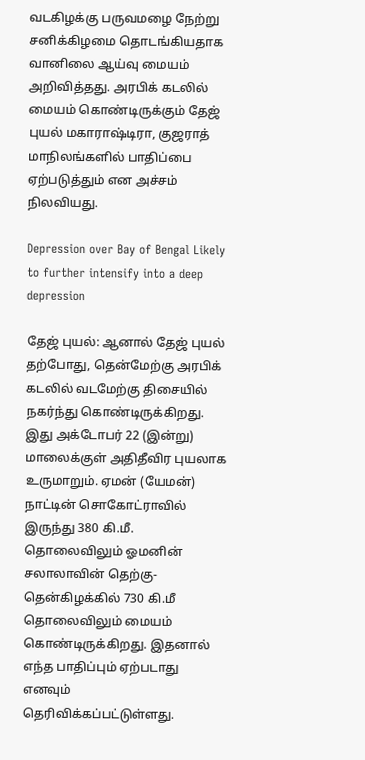வடகிழக்கு பருவமழை நேற்று சனிக்கிழமை தொடங்கியதாக வானிலை ஆய்வு மையம் அறிவித்தது. அரபிக் கடலில் மையம் கொண்டிருக்கும் தேஜ் புயல் மகாராஷ்டிரா, குஜராத் மாநிலங்களில் பாதிப்பை ஏற்படுத்தும் என அச்சம் நிலவியது.

Depression over Bay of Bengal Likely to further intensify into a deep depression

தேஜ் புயல்: ஆனால் தேஜ் புயல் தற்போது, தென்மேற்கு அரபிக் கடலில் வடமேற்கு திசையில் நகர்ந்து கொண்டிருக்கிறது. இது அக்டோபர் 22 (இன்று) மாலைக்குள் அதிதீவிர புயலாக உருமாறும். ஏமன் (யேமன்) நாட்டின் சொகோட்ராவில் இருந்து 380 கி.மீ. தொலைவிலும் ஓமனின் சலாலாவின் தெற்கு- தென்கிழக்கில் 730 கி.மீ தொலைவிலும் மையம் கொண்டிருக்கிறது. இதனால் எந்த பாதிப்பும் ஏற்படாது எனவும் தெரிவிக்கப்பட்டுள்ளது.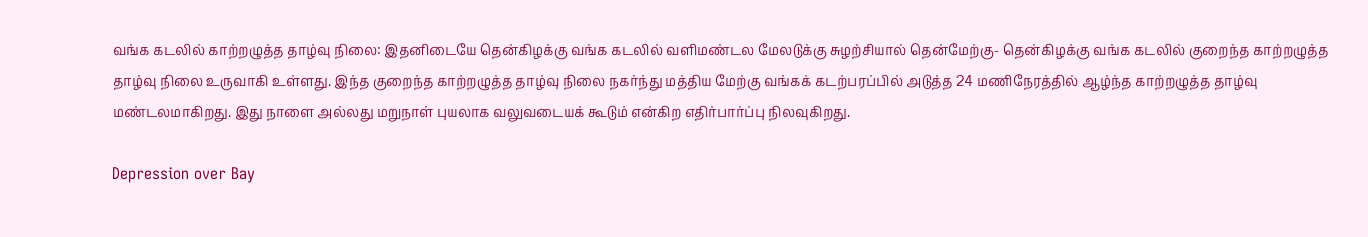வங்க கடலில் காற்றழுத்த தாழ்வு நிலை: இதனிடையே தென்கிழக்கு வங்க கடலில் வளிமண்டல மேலடுக்கு சுழற்சியால் தென்மேற்கு- தென்கிழக்கு வங்க கடலில் குறைந்த காற்றழுத்த தாழ்வு நிலை உருவாகி உள்ளது. இந்த குறைந்த காற்றழுத்த தாழ்வு நிலை நகர்ந்து மத்திய மேற்கு வங்கக் கடற்பரப்பில் அடுத்த 24 மணிநேரத்தில் ஆழ்ந்த காற்றழுத்த தாழ்வு மண்டலமாகிறது. இது நாளை அல்லது மறுநாள் புயலாக வலுவடையக் கூடும் என்கிற எதிர்பார்ப்பு நிலவுகிறது.

Depression over Bay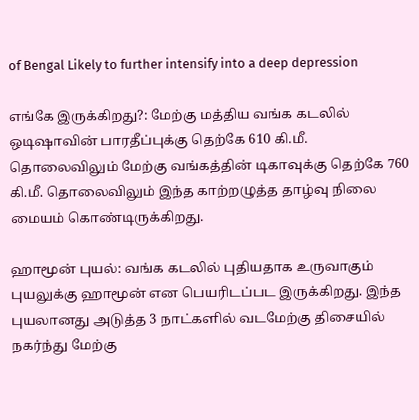of Bengal Likely to further intensify into a deep depression

எங்கே இருக்கிறது?: மேற்கு மத்திய வங்க கடலில் ஒடிஷாவின் பாரதீப்புக்கு தெற்கே 610 கி.மீ. தொலைவிலும் மேற்கு வங்கத்தின் டிகாவுக்கு தெற்கே 760 கி.மீ. தொலைவிலும் இந்த காற்றழுத்த தாழ்வு நிலை மையம் கொண்டிருக்கிறது.

ஹாமூன் புயல்: வங்க கடலில் புதியதாக உருவாகும் புயலுக்கு ஹாமூன் என பெயரிடப்பட இருக்கிறது. இந்த புயலானது அடுத்த 3 நாட்களில் வடமேற்கு திசையில் நகர்ந்து மேற்கு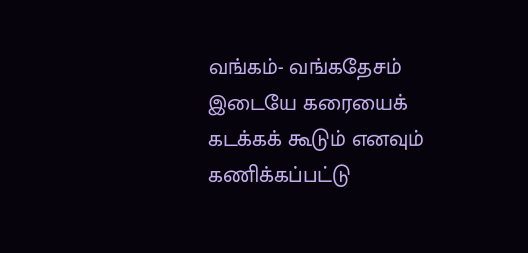வங்கம்- வங்கதேசம் இடையே கரையைக் கடக்கக் கூடும் எனவும் கணிக்கப்பட்டு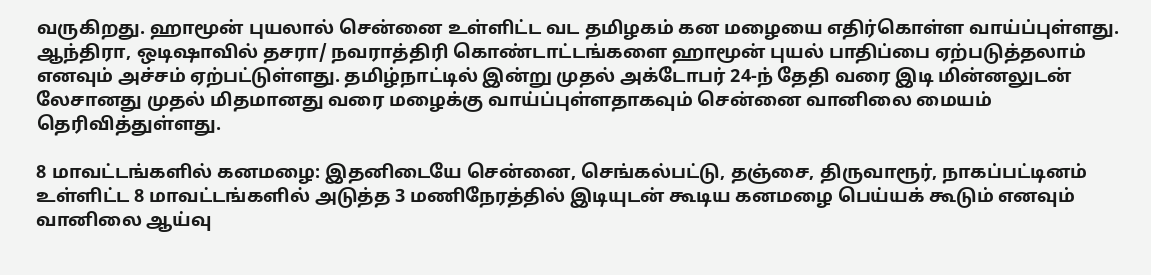வருகிறது. ஹாமூன் புயலால் சென்னை உள்ளிட்ட வட தமிழகம் கன மழையை எதிர்கொள்ள வாய்ப்புள்ளது. ஆந்திரா, ஒடிஷாவில் தசரா/ நவராத்திரி கொண்டாட்டங்களை ஹாமூன் புயல் பாதிப்பை ஏற்படுத்தலாம் எனவும் அச்சம் ஏற்பட்டுள்ளது. தமிழ்நாட்டில் இன்று முதல் அக்டோபர் 24-ந் தேதி வரை இடி மின்னலுடன் லேசானது முதல் மிதமானது வரை மழைக்கு வாய்ப்புள்ளதாகவும் சென்னை வானிலை மையம் தெரிவித்துள்ளது.

8 மாவட்டங்களில் கனமழை: இதனிடையே சென்னை, செங்கல்பட்டு, தஞ்சை, திருவாரூர், நாகப்பட்டினம் உள்ளிட்ட 8 மாவட்டங்களில் அடுத்த 3 மணிநேரத்தில் இடியுடன் கூடிய கனமழை பெய்யக் கூடும் எனவும் வானிலை ஆய்வு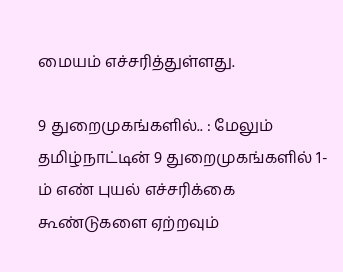மையம் எச்சரித்துள்ளது.

9 துறைமுகங்களில்.. : மேலும் தமிழ்நாட்டின் 9 துறைமுகங்களில் 1-ம் எண் புயல் எச்சரிக்கை கூண்டுகளை ஏற்றவும்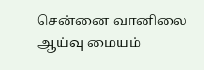சென்னை வானிலை ஆய்வு மையம்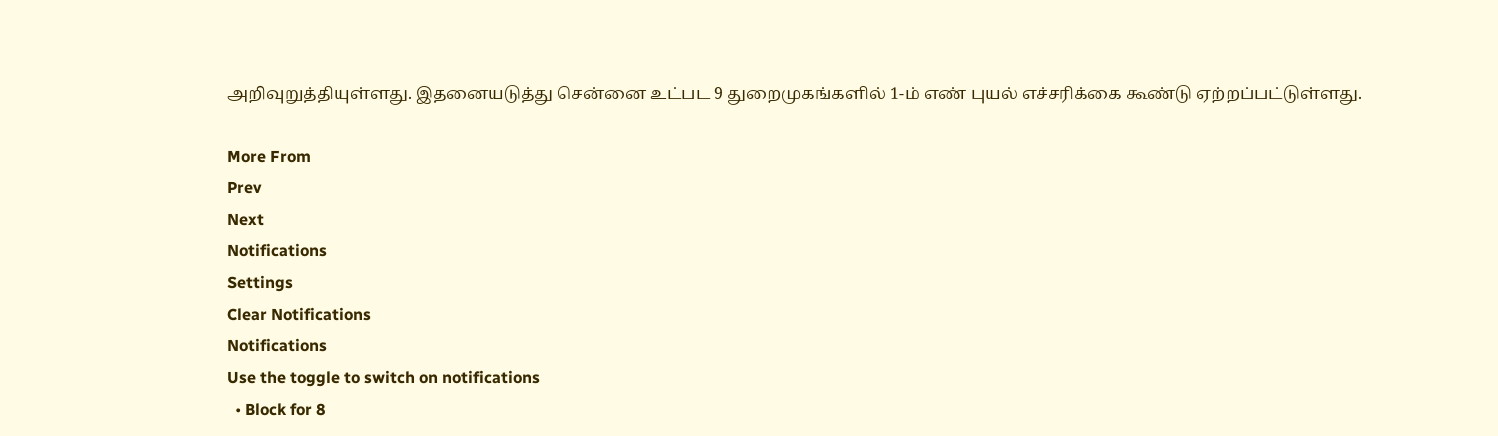அறிவுறுத்தியுள்ளது. இதனையடுத்து சென்னை உட்பட 9 துறைமுகங்களில் 1-ம் எண் புயல் எச்சரிக்கை கூண்டு ஏற்றப்பட்டுள்ளது.

More From
Prev
Next
Notifications
Settings
Clear Notifications
Notifications
Use the toggle to switch on notifications
  • Block for 8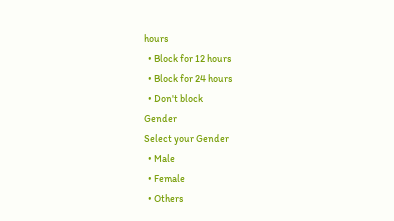hours
  • Block for 12 hours
  • Block for 24 hours
  • Don't block
Gender
Select your Gender
  • Male
  • Female
  • Others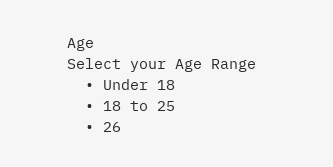Age
Select your Age Range
  • Under 18
  • 18 to 25
  • 26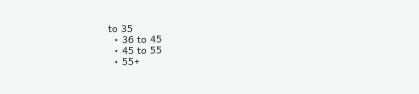to 35
  • 36 to 45
  • 45 to 55
  • 55+